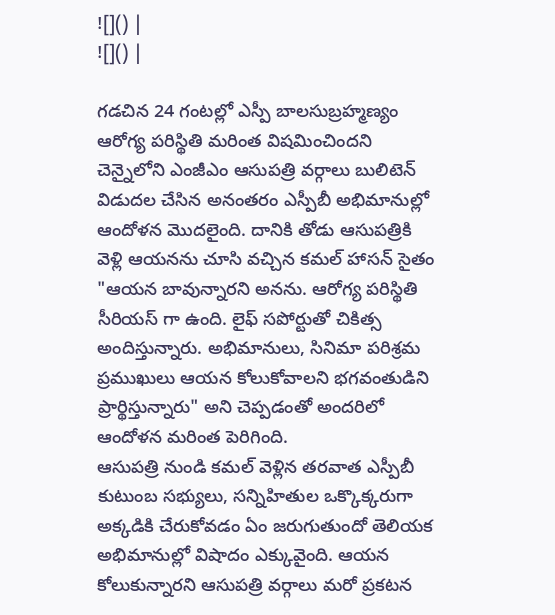![]() |
![]() |

గడచిన 24 గంటల్లో ఎస్పీ బాలసుబ్రహ్మణ్యం ఆరోగ్య పరిస్థితి మరింత విషమించిందని చెన్నైలోని ఎంజీఎం ఆసుపత్రి వర్గాలు బులిటెన్ విడుదల చేసిన అనంతరం ఎస్పీబీ అభిమానుల్లో ఆందోళన మొదలైంది. దానికి తోడు ఆసుపత్రికి వెళ్లి ఆయనను చూసి వచ్చిన కమల్ హాసన్ సైతం "ఆయన బావున్నారని అనను. ఆరోగ్య పరిస్థితి సీరియస్ గా ఉంది. లైఫ్ సపోర్టుతో చికిత్స అందిస్తున్నారు. అభిమానులు, సినిమా పరిశ్రమ ప్రముఖులు ఆయన కోలుకోవాలని భగవంతుడిని ప్రార్థిస్తున్నారు" అని చెప్పడంతో అందరిలో ఆందోళన మరింత పెరిగింది.
ఆసుపత్రి నుండి కమల్ వెళ్లిన తరవాత ఎస్పీబీ కుటుంబ సభ్యులు, సన్నిహితుల ఒక్కొక్కరుగా అక్కడికి చేరుకోవడం ఏం జరుగుతుందో తెలియక అభిమానుల్లో విషాదం ఎక్కువైంది. ఆయన కోలుకున్నారని ఆసుపత్రి వర్గాలు మరో ప్రకటన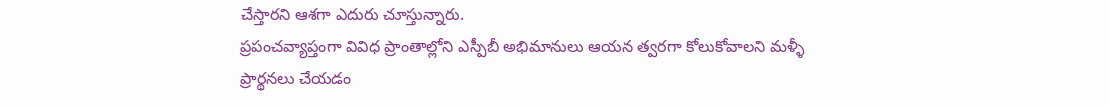చేస్తారని ఆశగా ఎదురు చూస్తున్నారు.
ప్రపంచవ్యాప్తంగా వివిధ ప్రాంతాల్లోని ఎస్పీబీ అభిమానులు ఆయన త్వరగా కోలుకోవాలని మళ్ళీ ప్రార్థనలు చేయడం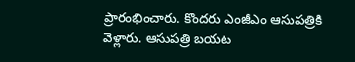ప్రారంభించారు. కొందరు ఎంజీఎం ఆసుపత్రికి వెళ్లారు. ఆసుపత్రి బయట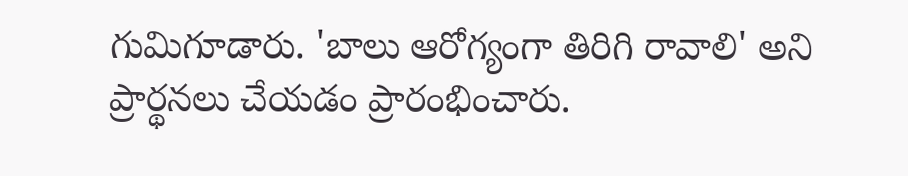గుమిగూడారు. 'బాలు ఆరోగ్యంగా తిరిగి రావాలి' అని ప్రార్థనలు చేయడం ప్రారంభించారు.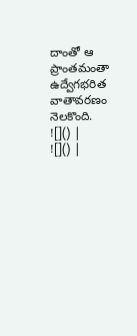దాంతో ఆ ప్రాంతమంతా ఉద్వేగభరిత వాతావరణం నెలకొంది.
![]() |
![]() |